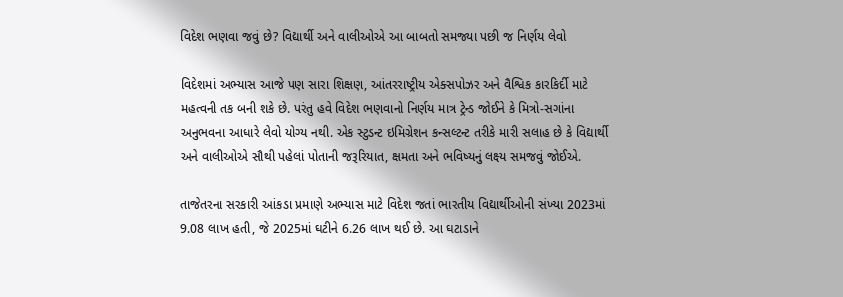વિદેશ ભણવા જવું છે? વિદ્યાર્થી અને વાલીઓએ આ બાબતો સમજ્યા પછી જ નિર્ણય લેવો

વિદેશમાં અભ્યાસ આજે પણ સારા શિક્ષણ, આંતરરાષ્ટ્રીય એક્સપોઝર અને વૈશ્વિક કારકિર્દી માટે મહત્વની તક બની શકે છે. પરંતુ હવે વિદેશ ભણવાનો નિર્ણય માત્ર ટ્રેન્ડ જોઈને કે મિત્રો-સગાંના અનુભવના આધારે લેવો યોગ્ય નથી. એક સ્ટુડન્ટ ઇમિગ્રેશન કન્સલ્ટન્ટ તરીકે મારી સલાહ છે કે વિદ્યાર્થી અને વાલીઓએ સૌથી પહેલાં પોતાની જરૂરિયાત, ક્ષમતા અને ભવિષ્યનું લક્ષ્ય સમજવું જોઈએ.

તાજેતરના સરકારી આંકડા પ્રમાણે અભ્યાસ માટે વિદેશ જતાં ભારતીય વિદ્યાર્થીઓની સંખ્યા 2023માં 9.08 લાખ હતી, જે 2025માં ઘટીને 6.26 લાખ થઈ છે. આ ઘટાડાને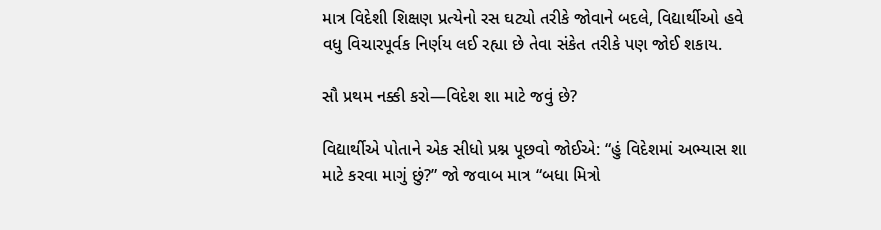માત્ર વિદેશી શિક્ષણ પ્રત્યેનો રસ ઘટ્યો તરીકે જોવાને બદલે, વિદ્યાર્થીઓ હવે વધુ વિચારપૂર્વક નિર્ણય લઈ રહ્યા છે તેવા સંકેત તરીકે પણ જોઈ શકાય.

સૌ પ્રથમ નક્કી કરો—વિદેશ શા માટે જવું છે?

વિદ્યાર્થીએ પોતાને એક સીધો પ્રશ્ન પૂછવો જોઈએ: “હું વિદેશમાં અભ્યાસ શા માટે કરવા માગું છું?” જો જવાબ માત્ર “બધા મિત્રો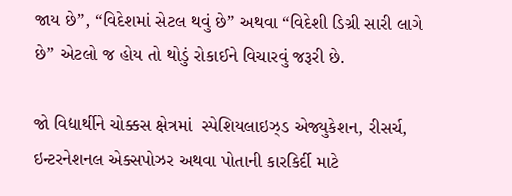જાય છે”, “વિદેશમાં સેટલ થવું છે” અથવા “વિદેશી ડિગ્રી સારી લાગે છે” એટલો જ હોય તો થોડું રોકાઈને વિચારવું જરૂરી છે.

જો વિદ્યાર્થીને ચોક્કસ ક્ષેત્રમાં  સ્પેશિયલાઇઝ્ડ એજ્યુકેશન, રીસર્ચ, ઇન્ટરનેશનલ એક્સપોઝર અથવા પોતાની કારકિર્દી માટે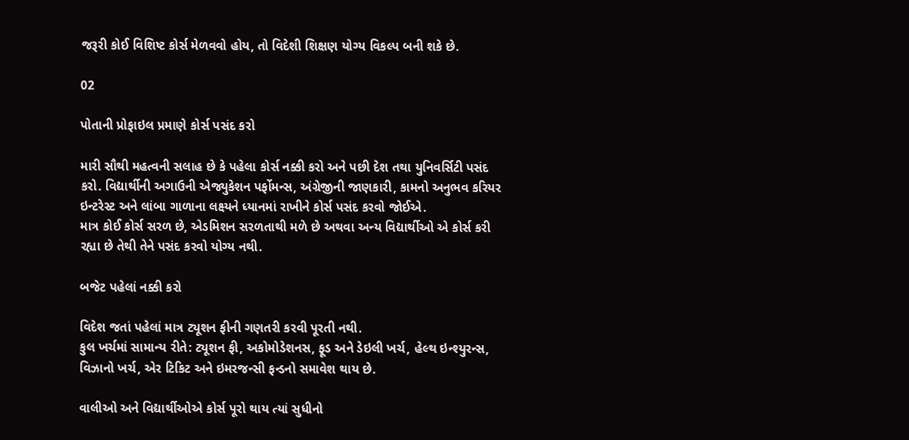જરૂરી કોઈ વિશિષ્ટ કોર્સ મેળવવો હોય, તો વિદેશી શિક્ષણ યોગ્ય વિકલ્પ બની શકે છે.

02

પોતાની પ્રોફાઇલ પ્રમાણે કોર્સ પસંદ કરો

મારી સૌથી મહત્વની સલાહ છે કે પહેલા કોર્સ નક્કી કરો અને પછી દેશ તથા યુનિવર્સિટી પસંદ કરો. વિદ્યાર્થીની અગાઉની એજ્યુકેશન પર્ફોમન્સ, અંગ્રેજીની જાણકારી, કામનો અનુભવ કરિયર ઇન્ટરેસ્ટ અને લાંબા ગાળાના લક્ષ્યને ધ્યાનમાં રાખીને કોર્સ પસંદ કરવો જોઈએ.
માત્ર કોઈ કોર્સ સરળ છે, એડમિશન સરળતાથી મળે છે અથવા અન્ય વિદ્યાર્થીઓ એ કોર્સ કરી રહ્યા છે તેથી તેને પસંદ કરવો યોગ્ય નથી.

બજેટ પહેલાં નક્કી કરો

વિદેશ જતાં પહેલાં માત્ર ટ્યૂશન ફીની ગણતરી કરવી પૂરતી નથી.
કુલ ખર્ચમાં સામાન્ય રીતે: ટ્યૂશન ફી, અકોમોડેશનસ, ફૂડ અને ડેઇલી ખર્ચ, હેલ્થ ઇન્શ્યુરન્સ, વિઝાનો ખર્ચ, એર ટિકિટ અને ઇમરજન્સી ફન્ડનો સમાવેશ થાય છે.

વાલીઓ અને વિદ્યાર્થીઓએ કોર્સ પૂરો થાય ત્યાં સુધીનો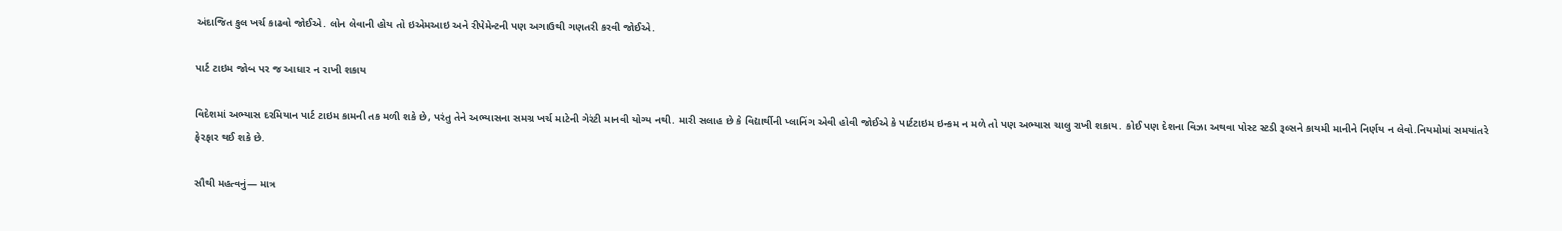અંદાજિત કુલ ખર્ચ કાઢવો જોઈએ. લોન લેવાની હોય તો ઇએમઆઇ અને રીપેમેન્ટની પણ અગાઉથી ગણતરી કરવી જોઈએ.

પાર્ટ ટાઇમ જોબ પર જ આધાર ન રાખી શકાય

વિદેશમાં અભ્યાસ દરમિયાન પાર્ટ ટાઇમ કામની તક મળી શકે છે, પરંતુ તેને અભ્યાસના સમગ્ર ખર્ચ માટેની ગેરંટી માનવી યોગ્ય નથી. મારી સલાહ છે કે વિદ્યાર્થીની પ્લાનિંગ એવી હોવી જોઈએ કે પાર્ટટાઇમ ઇન્કમ ન મળે તો પણ અભ્યાસ ચાલુ રાખી શકાય. કોઈ પણ દેશના વિઝા અથવા પોસ્ટ સ્ટડી રૂલ્સને કાયમી માનીને નિર્ણય ન લેવો.નિયમોમાં સમયાંતરે ફેરફાર થઈ શકે છે.

સૌથી મહત્વનું— માત્ર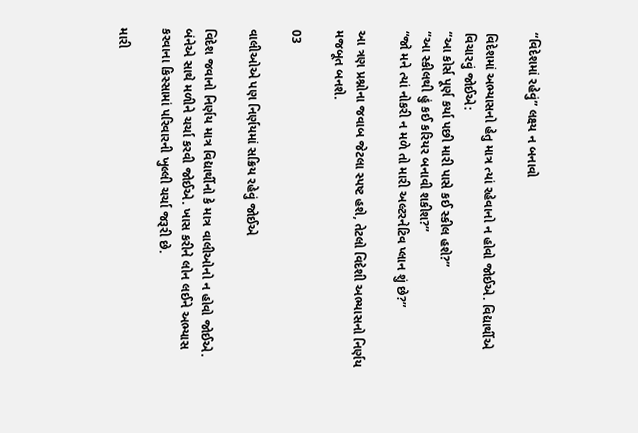“વિદેશમાં રહેવું” લક્ષ્ય ન બનાવો

વિદેશમાં અભ્યાસનો હેતુ માત્ર ત્યાં રહેવાનો ન હોવો જોઈએ. વિદ્યાર્થીએ વિચારવું જોઈએ:
“આ કોર્સ પૂર્ણ કર્યા પછી મારી પાસે કઈ સ્કીલ હશે?”
“આ સ્કીલથી હું કઈ કરિયર બનાવી શકીશ?”
“જો મને ત્યાં નોકરી ન મળે તો મારી અલ્ટરનેટિવ પ્લાન શું છે?”

આ ત્રણ પ્રશ્નોના જવાબ જેટલા સ્પષ્ટ હશે, તેટલો વિદેશી અભ્યાસનો નિર્ણય મજબૂત બનશે.

03

વાલીઓએ પણ નિર્ણયમાં સક્રિય રહેવું જોઈએ

વિદેશ જવાનો નિર્ણય માત્ર વિદ્યાર્થીનો કે માત્ર વાલીઓનો ન હોવો જોઈએ. બંનેએ સાથે મળીને ચર્ચા કરવી જોઈએ. ખાસ કરીને લોન લઈને અભ્યાસ કરવાના કિસ્સામાં પરિવારની ખુલ્લી ચર્ચા જરૂરી છે.

મારી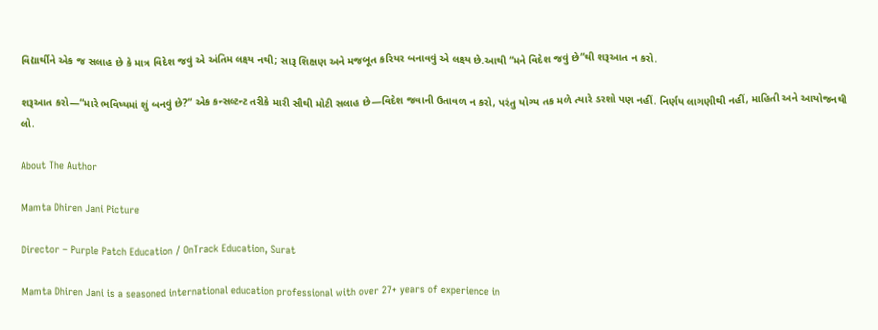વિદ્યાર્થીને એક જ સલાહ છે કે માત્ર વિદેશ જવું એ અંતિમ લક્ષ્ય નથી; સારૂ શિક્ષણ અને મજબૂત કરિયર બનાવવું એ લક્ષ્ય છે.આથી “મને વિદેશ જવું છે”થી શરૂઆત ન કરો.

શરૂઆત કરો—“મારે ભવિષ્યમાં શું બનવું છે?” એક કન્સલ્ટન્ટ તરીકે મારી સૌથી મોટી સલાહ છે—વિદેશ જવાની ઉતાવળ ન કરો, પરંતુ યોગ્ય તક મળે ત્યારે ડરશો પણ નહીં. નિર્ણય લાગણીથી નહીં, માહિતી અને આયોજનથી લો.

About The Author

Mamta Dhiren Jani Picture

Director – Purple Patch Education / OnTrack Education, Surat

Mamta Dhiren Jani is a seasoned international education professional with over 27+ years of experience in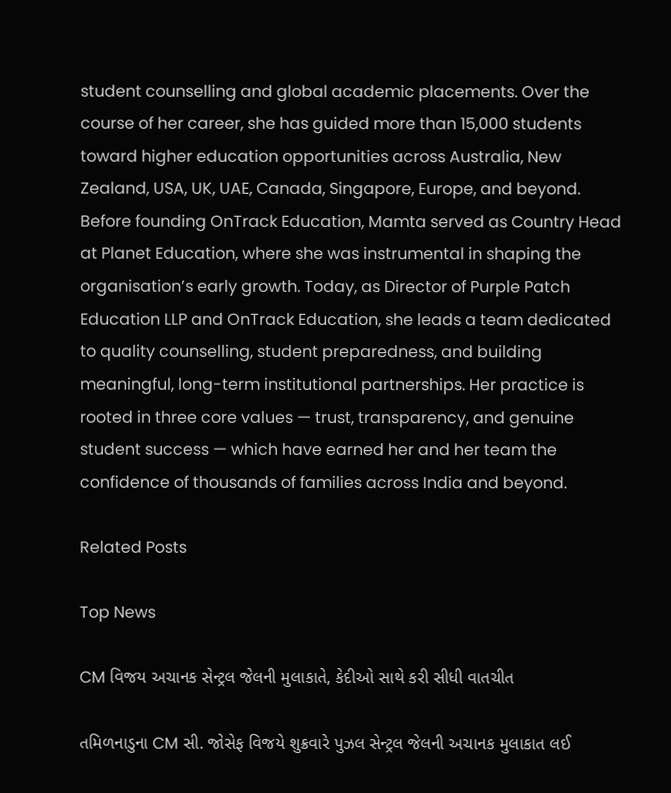student counselling and global academic placements. Over the course of her career, she has guided more than 15,000 students toward higher education opportunities across Australia, New Zealand, USA, UK, UAE, Canada, Singapore, Europe, and beyond. Before founding OnTrack Education, Mamta served as Country Head at Planet Education, where she was instrumental in shaping the organisation’s early growth. Today, as Director of Purple Patch Education LLP and OnTrack Education, she leads a team dedicated to quality counselling, student preparedness, and building meaningful, long-term institutional partnerships. Her practice is rooted in three core values — trust, transparency, and genuine student success — which have earned her and her team the confidence of thousands of families across India and beyond.

Related Posts

Top News

CM વિજય અચાનક સેન્ટ્રલ જેલની મુલાકાતે, કેદીઓ સાથે કરી સીધી વાતચીત

તમિળનાડુના CM સી. જોસેફ વિજયે શુક્રવારે પુઝલ સેન્ટ્રલ જેલની અચાનક મુલાકાત લઈ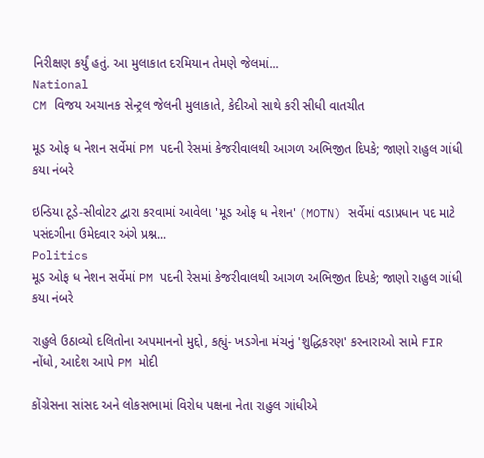નિરીક્ષણ કર્યું હતું. આ મુલાકાત દરમિયાન તેમણે જેલમાં...
National
CM વિજય અચાનક સેન્ટ્રલ જેલની મુલાકાતે, કેદીઓ સાથે કરી સીધી વાતચીત

મૂડ ઓફ ધ નેશન સર્વેમાં PM પદની રેસમાં કેજરીવાલથી આગળ અભિજીત દિપકે; જાણો રાહુલ ગાંધી કયા નંબરે

ઇન્ડિયા ટૂડે-સીવોટર દ્વારા કરવામાં આવેલા 'મૂડ ઓફ ધ નેશન' (MOTN) સર્વેમાં વડાપ્રધાન પદ માટે પસંદગીના ઉમેદવાર અંગે પ્રશ્ન...
Politics
મૂડ ઓફ ધ નેશન સર્વેમાં PM પદની રેસમાં કેજરીવાલથી આગળ અભિજીત દિપકે; જાણો રાહુલ ગાંધી કયા નંબરે

રાહુલે ઉઠાવ્યો દલિતોના અપમાનનો મુદ્દો, કહ્યું- ખડગેના મંચનું 'શુદ્ધિકરણ' કરનારાઓ સામે FIR નોંધો, આદેશ આપે PM મોદી

કોંગ્રેસના સાંસદ અને લોકસભામાં વિરોધ પક્ષના નેતા રાહુલ ગાંધીએ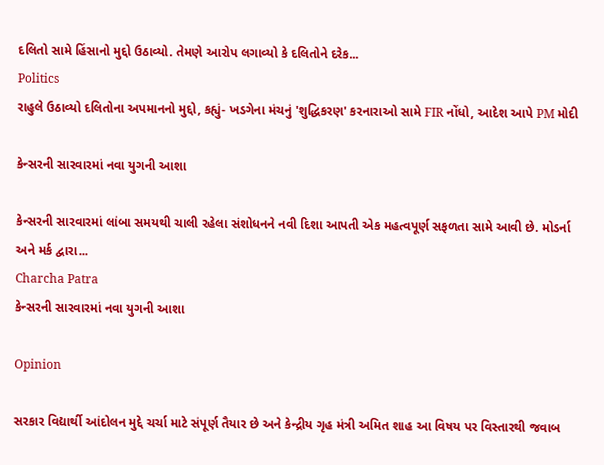દલિતો સામે હિંસાનો મુદ્દો ઉઠાવ્યો. તેમણે આરોપ લગાવ્યો કે દલિતોને દરેક...
Politics
રાહુલે ઉઠાવ્યો દલિતોના અપમાનનો મુદ્દો, કહ્યું- ખડગેના મંચનું 'શુદ્ધિકરણ' કરનારાઓ સામે FIR નોંધો, આદેશ આપે PM મોદી

કેન્સરની સારવારમાં નવા યુગની આશા

કેન્સરની સારવારમાં લાંબા સમયથી ચાલી રહેલા સંશોધનને નવી દિશા આપતી એક મહત્વપૂર્ણ સફળતા સામે આવી છે. મોડર્ના અને મર્ક દ્વારા...
Charcha Patra
કેન્સરની સારવારમાં નવા યુગની આશા

Opinion

સરકાર વિદ્યાર્થી આંદોલન મુદ્દે ચર્ચા માટે સંપૂર્ણ તૈયાર છે અને કેન્દ્રીય ગૃહ મંત્રી અમિત શાહ આ વિષય પર વિસ્તારથી જવાબ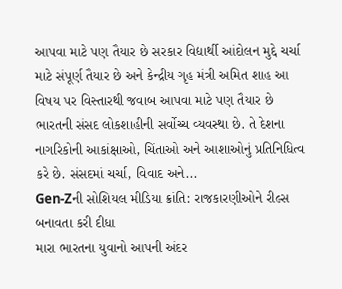આપવા માટે પણ તૈયાર છે સરકાર વિદ્યાર્થી આંદોલન મુદ્દે ચર્ચા માટે સંપૂર્ણ તૈયાર છે અને કેન્દ્રીય ગૃહ મંત્રી અમિત શાહ આ વિષય પર વિસ્તારથી જવાબ આપવા માટે પણ તૈયાર છે
ભારતની સંસદ લોકશાહીની સર્વોચ્ચ વ્યવસ્થા છે. તે દેશના નાગરિકોની આકાંક્ષાઓ, ચિંતાઓ અને આશાઓનું પ્રતિનિધિત્વ કરે છે. સંસદમાં ચર્ચા, વિવાદ અને...
Gen-Zની સોશિયલ મીડિયા ક્રાંતિ: રાજકારણીઓને રીલ્સ બનાવતા કરી દીધા
મારા ભારતના યુવાનો આપની અંદર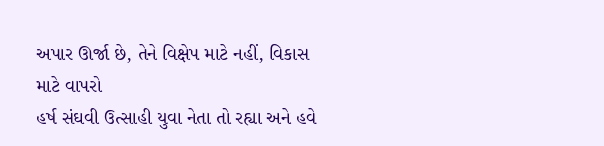અપાર ઊર્જા છે, તેને વિક્ષેપ માટે નહીં, વિકાસ માટે વાપરો
હર્ષ સંઘવી ઉત્સાહી યુવા નેતા તો રહ્યા અને હવે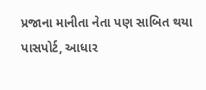પ્રજાના માનીતા નેતા પણ સાબિત થયા
પાસપોર્ટ, આધાર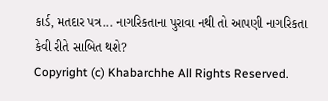કાર્ડ, મતદાર પત્ર... નાગરિકતાના પુરાવા નથી તો આપણી નાગરિકતા કેવી રીતે સાબિત થશે?
Copyright (c) Khabarchhe All Rights Reserved.